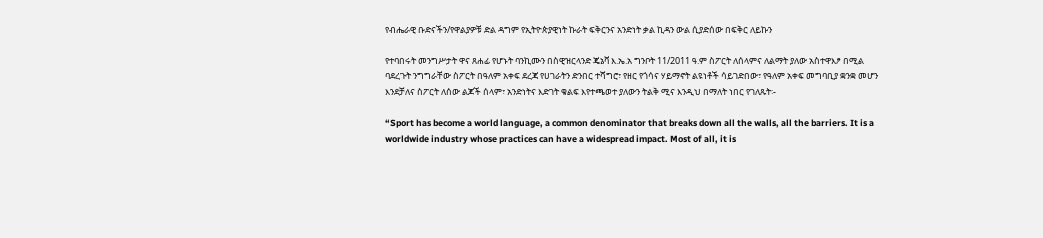የብሔራዊ ቡድናችን/የዋልያዎቹ ድል ዳግም የኢትዮጵያዊነት ኩራት ፍቅርንና አንድነት ቃል ኪዳን ውል ሲያድሰው በፍቅር ለይኩን

የተባበሩት መንግሥታት ዋና ጸሐፊ የሆኑት ባንኪሙን በስዊዝርላንድ ጄኔቫ እ.ኤ.አ ግንቦት 11/2011 ዓ.ም ስፖርት ለሰላምና ለልማት ያለው አስተዋእፆ በሚል ባደረጉት ንግግራቸው ስፖርት በዓለም አቀፍ ደረጃ የሀገራትን ድንበር ተሻግሮ፣ የዘር የጎሳና ሃይማኖት ልዩነቶች ሳይገድበው፣ የዓለም አቀፍ መግባቢያ ቋንቋ መሆን እንደቻለና ስፖርት ለሰው ልጆች ሰላም፣ አንድነትና እድገት ቁልፍ እየተጫወተ ያለውን ትልቅ ሚና እንዲህ በማለት ነበር የገለጹት፡-

“Sport has become a world language, a common denominator that breaks down all the walls, all the barriers. It is a worldwide industry whose practices can have a widespread impact. Most of all, it is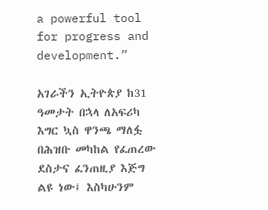a powerful tool for progress and development.”

አገራችን ኢትዮጵያ ከ31 ዓመታት በኋላ ለአፍሪካ እግር ኳስ ዋንጫ ማለፏ በሕዝቡ መካከል የፈጠረው ደስታና ፈንጠዚያ እጅግ ልዩ ነው፤ እስካሁንም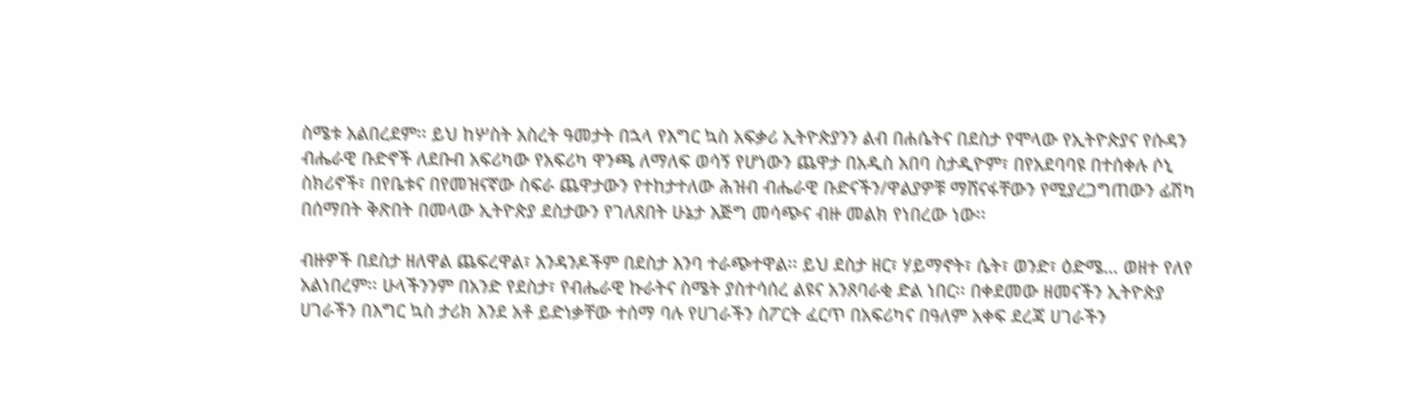ስሜቱ አልበረደም፡፡ ይህ ከሦስት አስረት ዓመታት በኋላ የእግር ኳስ አፍቃሪ ኢትዮጵያንን ልብ በሐሴትና በደስታ የሞላው የኢትዮጵያና የሱዳን ብሔራዊ ቡድኖች ለደቡብ አፍሪካው የአፍሪካ ዋንጫ ለማለፍ ወሳኝ የሆነውን ጨዋታ በአዲስ አበባ ስታዲዮም፣ በየአደባባዩ በተሰቀሉ ሶኒ ስክሪኖች፣ በየቤቱና በየመዝናኛው ስፍራ ጨዋታውን የተከታተለው ሕዝብ ብሔራዊ ቡድናችን/ዋልያዎቹ ማሸናፋቸውን የሚያረጋግጠውን ፊሽካ በሰማበት ቅጽበት በመላው ኢትዮጵያ ደስታውን የገለጸበት ሁኔታ እጅግ መሳጭና ብዙ መልክ የነበረው ነው፡፡

ብዙዎች በደስታ ዘለዋል ጨፍረዋል፣ አንዳንዶችም በደስታ እንባ ተራጭተዋል፡፡ ይህ ደስታ ዘር፣ ሃይማኖት፣ ሴት፣ ወንድ፣ ዕድሜ… ወዘተ የለየ አልነበረም፡፡ ሁላችንንም በአንድ የደስታ፣ የብሔራዊ ኩራትና ስሜት ያስተሳሰረ ልዩና አንጸባራቂ ድል ነበር፡፡ በቀደመው ዘመናችን ኢትዮጵያ ሀገራችን በእግር ኳስ ታሪክ እንደ አቶ ይድነቃቸው ተሰማ ባሉ የሀገራችን ስፖርት ፈርጥ በአፍሪካና በዓለም አቀፍ ደረጃ ሀገራችን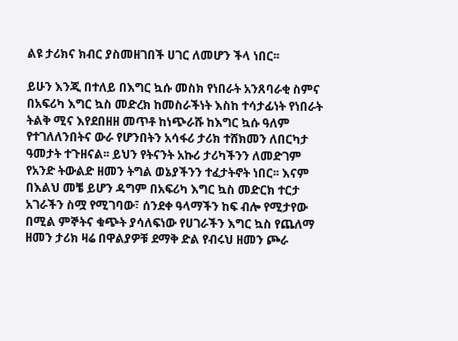ልዩ ታሪክና ክብር ያስመዘገበች ሀገር ለመሆን ችላ ነበር፡፡

ይሁን እንጂ በተለይ በእግር ኳሱ መስክ የነበራት አንጸባራቂ ስምና በአፍሪካ እግር ኳስ መድረክ ከመስራችነት እስከ ተሳታፊነት የነበራት ትልቅ ሚና እየደበዘዘ መጥቶ ከነጭራሹ ከእግር ኳሱ ዓለም የተገለለንበትና ውራ የሆንበትን አሳፋሪ ታሪክ ተሸክመን ለበርካታ ዓመታት ተጉዘናል፡፡ ይህን የትናንት አኩሪ ታሪካችንን ለመድገም የአንድ ትውልድ ዘመን ትግል ወኔያችንን ተፈታትኖት ነበር፡፡ እናም በእልህ መቼ ይሆን ዳግም በአፍሪካ እግር ኳስ መድርክ ተርታ አገራችን ስሟ የሚገባው፣ ሰንደቀ ዓላማችን ከፍ ብሎ የሚታየው በሚል ምኞትና ቁጭት ያሳለፍነው የሀገራችን እግር ኳስ የጨለማ ዘመን ታሪክ ዛሬ በዋልያዎቹ ደማቅ ድል የብሩህ ዘመን ጮራ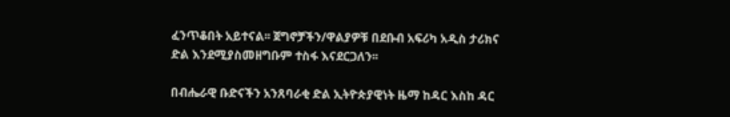ፈንጥቆበት አይተናል፡፡ ጀግኖቻችን/ዋልያዎቹ በደቡብ አፍሪካ አዲስ ታሪክና ድል እንደሚያስመዘግቡም ተስፋ እናደርጋለን፡፡

በብሔራዊ ቡድናችን አንጸባራቂ ድል ኢትዮጵያዊነት ዜማ ከዳር እስከ ዳር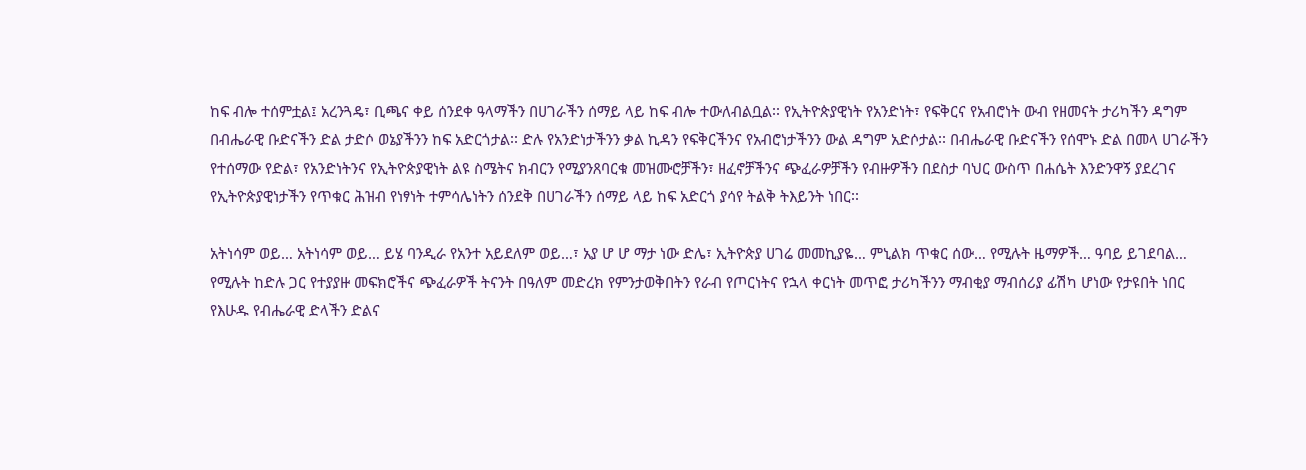ከፍ ብሎ ተሰምቷል፤ አረንጓዴ፣ ቢጫና ቀይ ሰንደቀ ዓላማችን በሀገራችን ሰማይ ላይ ከፍ ብሎ ተውለብልቧል፡፡ የኢትዮጵያዊነት የአንድነት፣ የፍቅርና የአብሮነት ውብ የዘመናት ታሪካችን ዳግም በብሔራዊ ቡድናችን ድል ታድሶ ወኔያችንን ከፍ አድርጎታል፡፡ ድሉ የአንድነታችንን ቃል ኪዳን የፍቅርችንና የአብሮነታችንን ውል ዳግም አድሶታል፡፡ በብሔራዊ ቡድናችን የሰሞኑ ድል በመላ ሀገራችን የተሰማው የድል፣ የአንድነትንና የኢትዮጵያዊነት ልዩ ስሜትና ክብርን የሚያንጸባርቁ መዝሙሮቻችን፣ ዘፈኖቻችንና ጭፈራዎቻችን የብዙዎችን በደስታ ባህር ውስጥ በሐሴት እንድንዋኝ ያደረገና የኢትዮጵያዊነታችን የጥቁር ሕዝብ የነፃነት ተምሳሌነትን ሰንደቅ በሀገራችን ሰማይ ላይ ከፍ አድርጎ ያሳየ ትልቅ ትእይንት ነበር፡፡

አትነሳም ወይ… አትነሳም ወይ… ይሄ ባንዲራ የአንተ አይደለም ወይ…፣ አያ ሆ ሆ ማታ ነው ድሌ፣ ኢትዮጵያ ሀገሬ መመኪያዬ… ምኒልክ ጥቁር ሰው… የሚሉት ዜማዎች… ዓባይ ይገደባል… የሚሉት ከድሉ ጋር የተያያዙ መፍክሮችና ጭፈራዎች ትናንት በዓለም መድረክ የምንታወቅበትን የራብ የጦርነትና የኋላ ቀርነት መጥፎ ታሪካችንን ማብቂያ ማብሰሪያ ፊሽካ ሆነው የታዩበት ነበር የእሁዱ የብሔራዊ ድላችን ድልና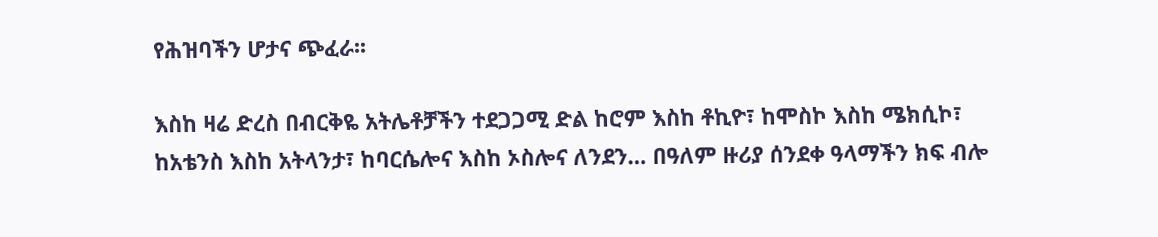የሕዝባችን ሆታና ጭፈራ፡፡

እስከ ዛሬ ድረስ በብርቅዬ አትሌቶቻችን ተደጋጋሚ ድል ከሮም እስከ ቶኪዮ፣ ከሞስኮ እስከ ሜክሲኮ፣ ከአቴንስ እስከ አትላንታ፣ ከባርሴሎና እስከ ኦስሎና ለንደን… በዓለም ዙሪያ ሰንደቀ ዓላማችን ክፍ ብሎ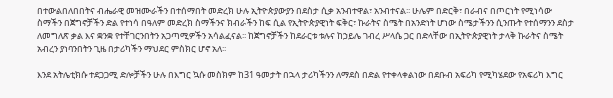በተውልበለበበትና ብሔራዊ መዝሙራችን በተሰማበት መድረክ ሁሉ ኢትዮጵያውያን በደስታ ሲቃ አንብተዋል፣ አንብተናል፡፡ ሁሌም በድርቅ፣ በራብና በጦርነት የሚነሳው ስማችን በጀግኖቻችን ድል የተነሳ በዓለም መድረክ ስማችንና ክብራችን ከፍ ሲል የኢትዮጵያዊነት ፍቅር፣ ኩራትና ስሜት በአንድነት ሆነው ስሜታችንን ሲንጡት የተሰማንን ደስታ ለመግለጽ ቃል እና ቋንቋ የተቸገርንበትን አጋጣሚዎችን አሳልፈናል፡፡ ከጀግኖቻችን ከደራርቱ ቱሉና ከኃይሌ ገብረ ሥላሴ ጋር በድላቸው በኢትዮጵያዊነት ታላቅ ኩራትና ስሜት አብረን ያነባንበትን ጊዜ በታሪካችን ማህደር ምስክር ሆኖ አለ፡፡

እንደ አትሌቲክሱ ተደጋጋሚ ድሎቻችን ሁሉ በእግር ኳሱ መስክም ከ31 ዓመታት በኋላ ታሪካችንን ለማደስ በድል የተቀላቀልነው በደቡብ አፍሪካ የሚካሄደው የአፍሪካ እግር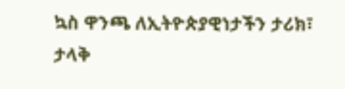ኳስ ዋንጫ ለኢትዮጵያዊነታችን ታሪክ፣ ታላቅ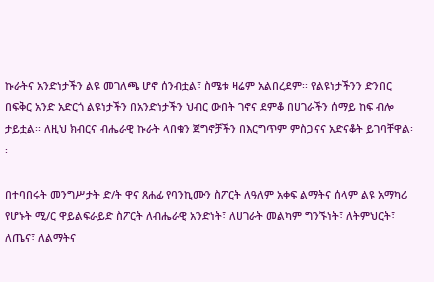ኩራትና አንድነታችን ልዩ መገለጫ ሆኖ ሰንብቷል፣ ስሜቱ ዛሬም አልበረደም፡፡ የልዩነታችንን ድንበር በፍቅር አንድ አድርጎ ልዩነታችን በአንድነታችን ህብር ውበት ገኖና ደምቆ በሀገራችን ሰማይ ከፍ ብሎ ታይቷል፡፡ ለዚህ ክብርና ብሔራዊ ኩራት ላበቁን ጀግኖቻችን በእርግጥም ምስጋናና አድናቆት ይገባቸዋል፡፡

በተባበሩት መንግሥታት ድ/ት ዋና ጸሐፊ የባንኪሙን ስፖርት ለዓለም አቀፍ ልማትና ሰላም ልዩ አማካሪ የሆኑት ሚ/ር ዋይልፍራይድ ስፖርት ለብሔራዊ አንድነት፣ ለሀገራት መልካም ግንኙነት፣ ለትምህርት፣ ለጤና፣ ለልማትና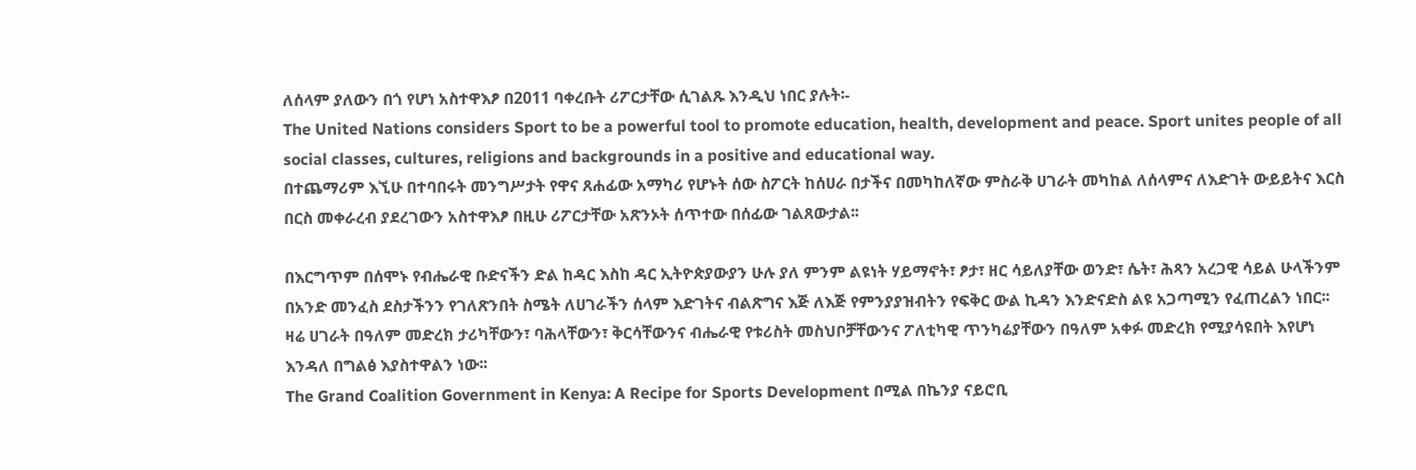ለሰላም ያለውን በጎ የሆነ አስተዋእፆ በ2011 ባቀረቡት ሪፖርታቸው ሲገልጹ እንዲህ ነበር ያሉት፡-
The United Nations considers Sport to be a powerful tool to promote education, health, development and peace. Sport unites people of all social classes, cultures, religions and backgrounds in a positive and educational way.
በተጨማሪም እኚሁ በተባበሩት መንግሥታት የዋና ጸሐፊው አማካሪ የሆኑት ሰው ስፖርት ከሰሀራ በታችና በመካከለኛው ምስራቅ ሀገራት መካከል ለሰላምና ለእድገት ውይይትና እርስ በርስ መቀራረብ ያደረገውን አስተዋእፆ በዚሁ ሪፖርታቸው አጽንኦት ሰጥተው በሰፊው ገልጸውታል፡፡

በእርግጥም በሰሞኑ የብሔራዊ ቡድናችን ድል ከዳር እስከ ዳር ኢትዮጵያውያን ሁሉ ያለ ምንም ልዩነት ሃይማኖት፣ ፆታ፣ ዘር ሳይለያቸው ወንድ፣ ሴት፣ ሕጻን አረጋዊ ሳይል ሁላችንም በአንድ መንፈስ ደስታችንን የገለጽንበት ስሜት ለሀገራችን ሰላም እድገትና ብልጽግና እጅ ለእጅ የምንያያዝብትን የፍቅር ውል ኪዳን እንድናድስ ልዩ አጋጣሚን የፈጠረልን ነበር፡፡ ዛሬ ሀገራት በዓለም መድረክ ታሪካቸውን፣ ባሕላቸውን፣ ቅርሳቸውንና ብሔራዊ የቱሪስት መስህቦቻቸውንና ፖለቲካዊ ጥንካሬያቸውን በዓለም አቀፉ መድረክ የሚያሳዩበት እየሆነ እንዳለ በግልፅ እያስተዋልን ነው፡፡
The Grand Coalition Government in Kenya: A Recipe for Sports Development በሚል በኬንያ ናይሮቢ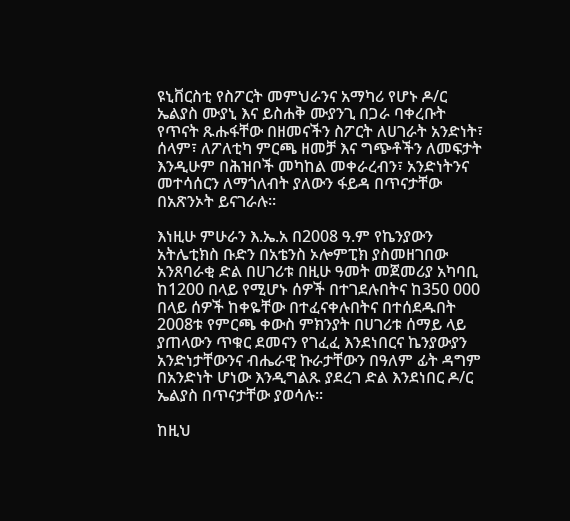ዩኒቨርስቲ የስፖርት መምህራንና አማካሪ የሆኑ ዶ/ር ኤልያስ ሙያኒ እና ይስሐቅ ሙያንጊ በጋራ ባቀረቡት የጥናት ጹሑፋቸው በዘመናችን ስፖርት ለሀገራት አንድነት፣ ሰላም፣ ለፖለቲካ ምርጫ ዘመቻ እና ግጭቶችን ለመፍታት እንዲሁም በሕዝቦች መካከል መቀራረብን፣ አንድነትንና መተሳሰርን ለማጎለብት ያለውን ፋይዳ በጥናታቸው በአጽንኦት ይናገራሉ፡፡

እነዚሁ ምሁራን እ.ኤ.አ በ2008 ዓ.ም የኬንያውን አትሌቲክስ ቡድን በአቴንስ ኦሎምፒክ ያስመዘገበው አንጸባራቂ ድል በሀገሪቱ በዚሁ ዓመት መጀመሪያ አካባቢ ከ1200 በላይ የሚሆኑ ሰዎች በተገደሉበትና ከ350 000 በላይ ሰዎች ከቀዬቸው በተፈናቀሉበትና በተሰደዱበት 2008ቱ የምርጫ ቀውስ ምክንያት በሀገሪቱ ሰማይ ላይ ያጠላውን ጥቁር ደመናን የገፈፈ እንደነበርና ኬንያውያን አንድነታቸውንና ብሔራዊ ኩራታቸውን በዓለም ፊት ዳግም በአንድነት ሆነው እንዲግልጹ ያደረገ ድል እንደነበር ዶ/ር ኤልያስ በጥናታቸው ያወሳሉ፡፡

ከዚህ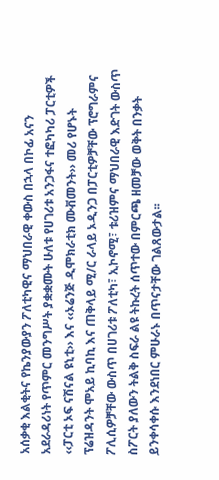አሰቃቂ እልቂትና የኬንያውያን ፖለቲካዊና ማህበራዊ ቀውስ በኋላ በኮፊ አናን አደራዳሪነት የጥምር መንግሥት ያቋቋሙት ሁለቱ የሀገሪቱ አንጋፋና ተፎካካሪ ፓርቲዎች ‹‹ፓርቲ ኦፍ ናሽናል ዩኒቲ›› እና ‹‹ኦሬንጅ ዲሞክራቲክ ሙቭመንት›› መሪ የሆኑት ፕሬዝዳንት ሞአይ ኪባኪ እና ጠቅላይ ሚ/ር ራላይ ኦዲንጋ በፓርቲዎቻቸው ፕሮግራምና ፖሊሲዎቻቸው ውስጥ በሀገሪቱ ፖለቲካ፣ ኢኮኖሚ፣ ቱሪዝምና ማህበራዊ እድገት ውስጥ ስፖርት ያለውን ትልቅ ስፍራ ልዩ ትኩረት ሰጥተው በምርጫ ዘመቻው ወቅት በንቃት ይንቀሳቀሱ እንደነበር ምሁራኑ በጥናታቸው ገልጸውታል፡፡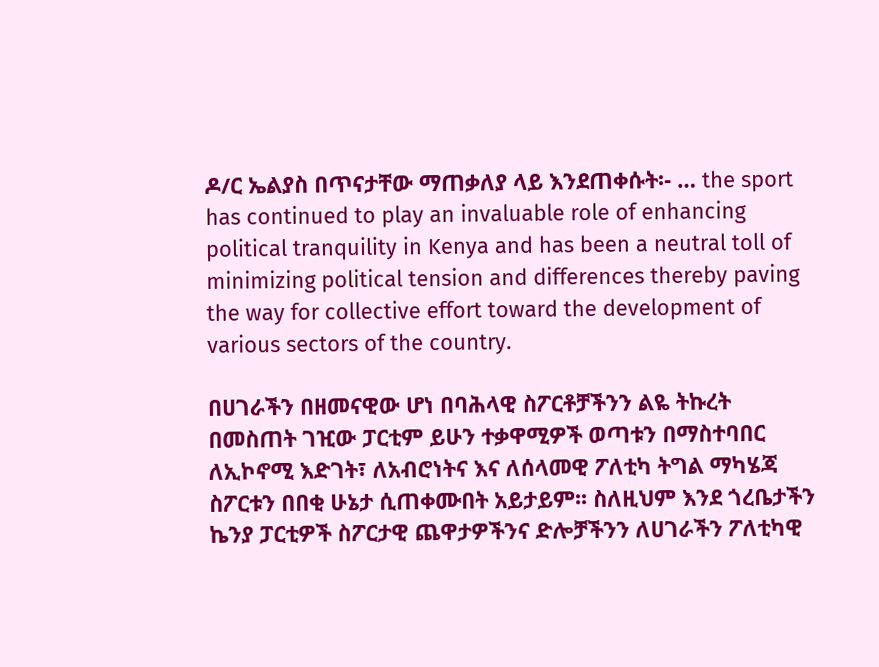ዶ/ር ኤልያስ በጥናታቸው ማጠቃለያ ላይ እንደጠቀሱት፡- … the sport has continued to play an invaluable role of enhancing political tranquility in Kenya and has been a neutral toll of minimizing political tension and differences thereby paving the way for collective effort toward the development of various sectors of the country.

በሀገራችን በዘመናዊው ሆነ በባሕላዊ ስፖርቶቻችንን ልዬ ትኩረት በመስጠት ገዢው ፓርቲም ይሁን ተቃዋሚዎች ወጣቱን በማስተባበር ለኢኮኖሚ እድገት፣ ለአብሮነትና እና ለሰላመዊ ፖለቲካ ትግል ማካሄጃ ስፖርቱን በበቂ ሁኔታ ሲጠቀሙበት አይታይም፡፡ ስለዚህም እንደ ጎረቤታችን ኬንያ ፓርቲዎች ስፖርታዊ ጨዋታዎችንና ድሎቻችንን ለሀገራችን ፖለቲካዊ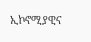ኢኮኖሚያዊና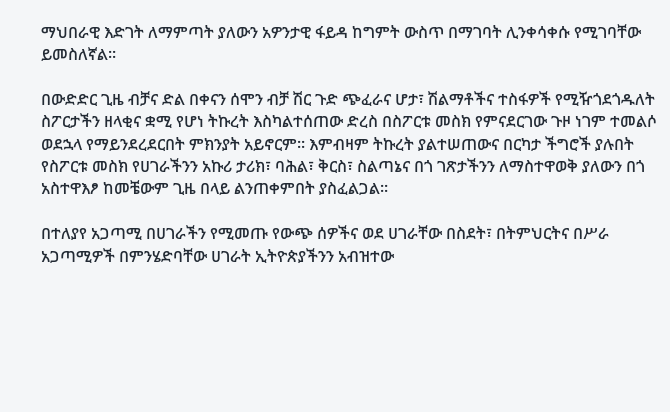ማህበራዊ እድገት ለማምጣት ያለውን አዎንታዊ ፋይዳ ከግምት ውስጥ በማገባት ሊንቀሳቀሱ የሚገባቸው ይመስለኛል፡፡

በውድድር ጊዜ ብቻና ድል በቀናን ሰሞን ብቻ ሽር ጉድ ጭፈራና ሆታ፣ ሽልማቶችና ተስፋዎች የሚዥጎደጎዱለት ስፖርታችን ዘላቂና ቋሚ የሆነ ትኩረት እስካልተሰጠው ድረስ በስፖርቱ መስክ የምናደርገው ጉዞ ነገም ተመልሶ ወደኋላ የማይንደረደርበት ምክንያት አይኖርም፡፡ እምብዛም ትኩረት ያልተሠጠውና በርካታ ችግሮች ያሉበት የስፖርቱ መስክ የሀገራችንን አኩሪ ታሪክ፣ ባሕል፣ ቅርስ፣ ስልጣኔና በጎ ገጽታችንን ለማስተዋወቅ ያለውን በጎ አስተዋእፆ ከመቼውም ጊዜ በላይ ልንጠቀምበት ያስፈልጋል፡፡

በተለያየ አጋጣሚ በሀገራችን የሚመጡ የውጭ ሰዎችና ወደ ሀገራቸው በስደት፣ በትምህርትና በሥራ አጋጣሚዎች በምንሄድባቸው ሀገራት ኢትዮጵያችንን አብዝተው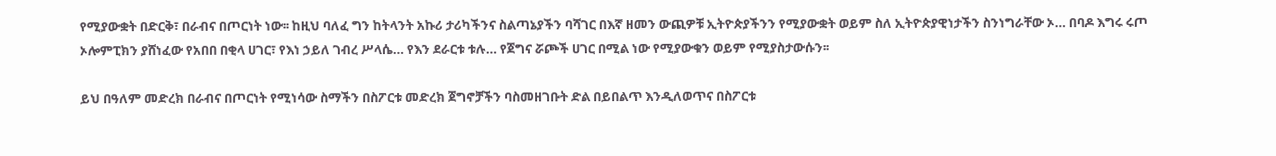የሚያውቋት በድርቅ፣ በራብና በጦርነት ነው፡፡ ከዚህ ባለፈ ግን ከትላንት አኩሪ ታሪካችንና ስልጣኔያችን ባሻገር በእኛ ዘመን ውጪዎቹ ኢትዮጵያችንን የሚያውቋት ወይም ስለ ኢትዮጵያዊነታችን ስንነግራቸው ኦ… በባዶ እግሩ ሩጦ ኦሎምፒክን ያሸነፈው የአበበ በቂላ ሀገር፣ የእነ ኃይለ ገብረ ሥላሴ… የእን ደራርቱ ቱሉ… የጀግና ሯጮች ሀገር በሚል ነው የሚያውቁን ወይም የሚያስታውሱን፡፡

ይህ በዓለም መድረክ በራብና በጦርነት የሚነሳው ስማችን በስፖርቱ መድረክ ጀግኖቻችን ባስመዘገቡት ድል በይበልጥ እንዲለወጥና በስፖርቱ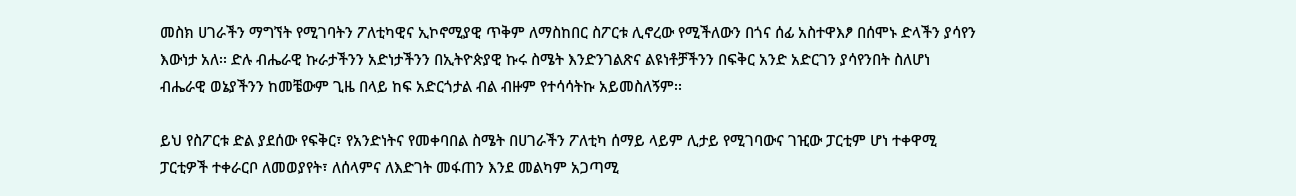መስክ ሀገራችን ማግኘት የሚገባትን ፖለቲካዊና ኢኮኖሚያዊ ጥቅም ለማስከበር ስፖርቱ ሊኖረው የሚችለውን በጎና ሰፊ አስተዋእፆ በሰሞኑ ድላችን ያሳየን እውነታ አለ፡፡ ድሉ ብሔራዊ ኩራታችንን አድነታችንን በኢትዮጵያዊ ኩሩ ስሜት እንድንገልጽና ልዩነቶቻችንን በፍቅር አንድ አድርገን ያሳየንበት ስለሆነ ብሔራዊ ወኔያችንን ከመቼውም ጊዜ በላይ ከፍ አድርጎታል ብል ብዙም የተሳሳትኩ አይመስለኝም፡፡

ይህ የስፖርቱ ድል ያደሰው የፍቅር፣ የአንድነትና የመቀባበል ስሜት በሀገራችን ፖለቲካ ሰማይ ላይም ሊታይ የሚገባውና ገዢው ፓርቲም ሆነ ተቀዋሚ ፓርቲዎች ተቀራርቦ ለመወያየት፣ ለሰላምና ለእድገት መፋጠን እንደ መልካም አጋጣሚ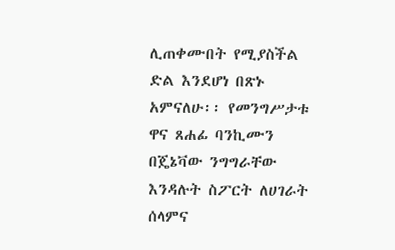ሊጠቀሙበት የሚያስችል ድል እንደሆነ በጽኑ አምናለሁ፡፡ የመንግሥታቱ ዋና ጸሐፊ ባንኪሙን በጄኔቫው ንግግራቸው እንዳሉት ስፖርት ለሀገራት ሰላምና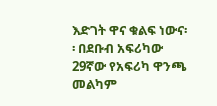እድገት ዋና ቁልፍ ነውና፡፡ በደቡብ አፍሪካው 29ኛው የአፍሪካ ዋንጫ መልካም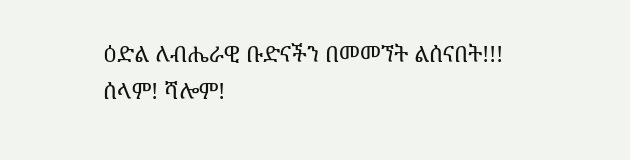ዕድል ለብሔራዊ ቡድናችን በመመኘት ልሰናበት!!!
ሰላም! ሻሎም!